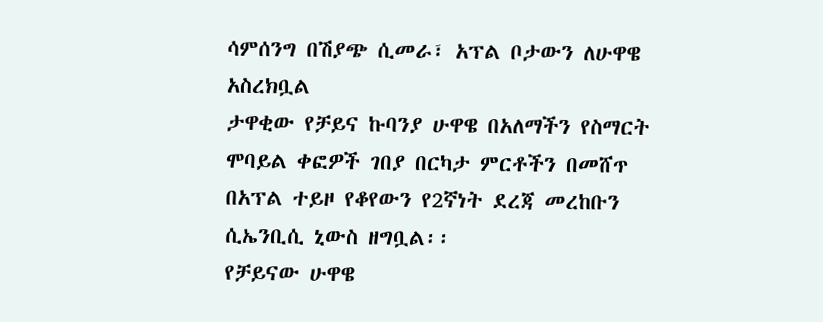ሳምሰንግ በሽያጭ ሲመራ፣ አፕል ቦታውን ለሁዋዌ አስረክቧል
ታዋቂው የቻይና ኩባንያ ሁዋዌ በአለማችን የስማርት ሞባይል ቀፎዎች ገበያ በርካታ ምርቶችን በመሸጥ በአፕል ተይዞ የቆየውን የ2ኛነት ደረጃ መረከቡን ሲኤንቢሲ ኒውስ ዘግቧል፡፡
የቻይናው ሁዋዌ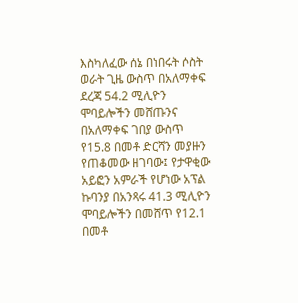እስካለፈው ሰኔ በነበሩት ሶስት ወራት ጊዜ ውስጥ በአለማቀፍ ደረጃ 54.2 ሚሊዮን ሞባይሎችን መሸጡንና በአለማቀፍ ገበያ ውስጥ የ15.8 በመቶ ድርሻን መያዙን የጠቆመው ዘገባው፤ የታዋቂው አይፎን አምራች የሆነው አፕል ኩባንያ በአንጻሩ 41.3 ሚሊዮን ሞባይሎችን በመሸጥ የ12.1 በመቶ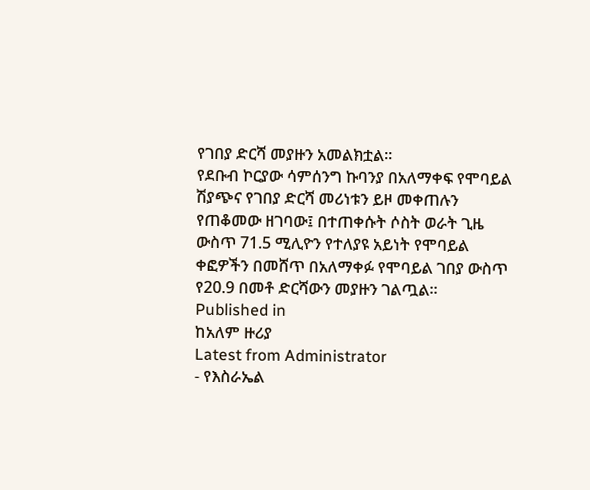የገበያ ድርሻ መያዙን አመልክቷል፡፡
የደቡብ ኮርያው ሳምሰንግ ኩባንያ በአለማቀፍ የሞባይል ሽያጭና የገበያ ድርሻ መሪነቱን ይዞ መቀጠሉን የጠቆመው ዘገባው፤ በተጠቀሱት ሶስት ወራት ጊዜ ውስጥ 71.5 ሚሊዮን የተለያዩ አይነት የሞባይል ቀፎዎችን በመሸጥ በአለማቀፉ የሞባይል ገበያ ውስጥ የ20.9 በመቶ ድርሻውን መያዙን ገልጧል።
Published in
ከአለም ዙሪያ
Latest from Administrator
- የእስራኤል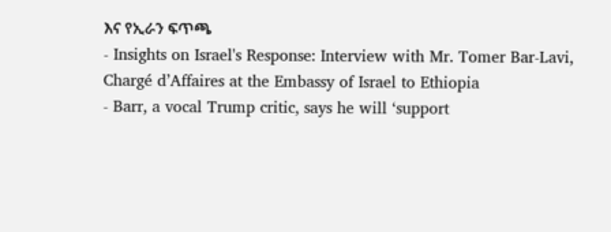እና የኢራን ፍጥጫ
- Insights on Israel's Response: Interview with Mr. Tomer Bar-Lavi, Chargé d’Affaires at the Embassy of Israel to Ethiopia
- Barr, a vocal Trump critic, says he will ‘support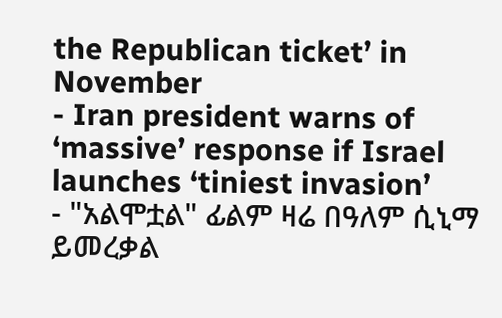the Republican ticket’ in November
- Iran president warns of ‘massive’ response if Israel launches ‘tiniest invasion’
- "አልሞቷል" ፊልም ዛሬ በዓለም ሲኒማ ይመረቃል